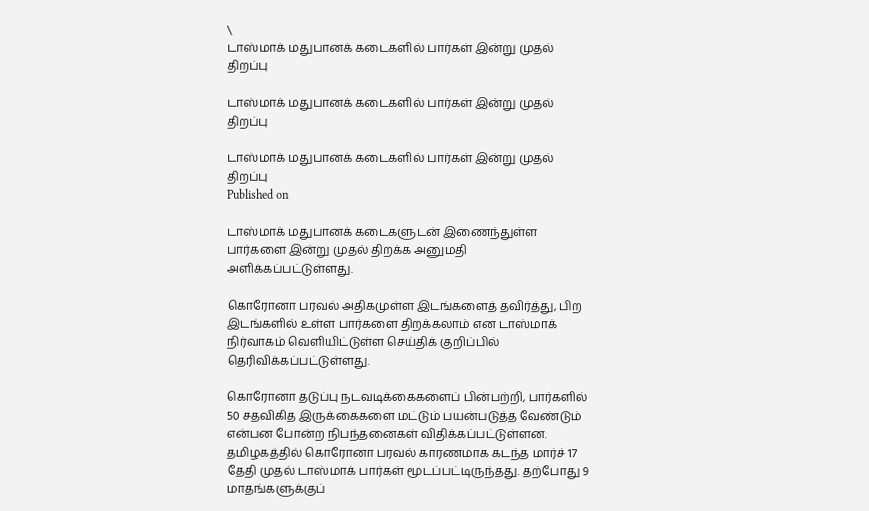\
டாஸ்மாக் மதுபானக் கடைகளில் பார்கள் இன்று முதல் திறப்பு

டாஸ்மாக் மதுபானக் கடைகளில் பார்கள் இன்று முதல் திறப்பு

டாஸ்மாக் மதுபானக் கடைகளில் பார்கள் இன்று முதல் திறப்பு
Published on

டாஸ்மாக் மதுபானக் கடைகளுடன் இணைந்துள்ள பார்களை இன்று முதல் திறக்க அனுமதி அளிக்கப்பட்டுள்ளது.

கொரோனா பரவல் அதிகமுள்ள இடங்களைத் தவிர்த்து, பிற இடங்களில் உள்ள பார்களை திறக்கலாம் என டாஸ்மாக் நிர்வாகம் வெளியிட்டுள்ள செய்திக் குறிப்பில் தெரிவிக்கப்பட்டுள்ளது.

கொரோனா தடுப்பு நடவடிக்கைகளைப் பின்பற்றி, பார்களில் 50 சதவிகித இருக்கைகளை மட்டும் பயன்படுத்த வேண்டும் என்பன போன்ற நிபந்தனைகள் விதிக்கப்பட்டுள்ளன. தமிழகத்தில் கொரோனா பரவல் காரணமாக கடந்த மார்ச் 17 தேதி முதல் டாஸ்மாக் பார்கள் மூடப்பட்டிருந்தது. தற்போது 9 மாதங்களுக்குப்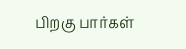பிறகு பார்கள்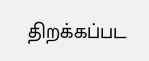திறக்கப்பட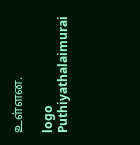உள்ளன.

logo
Puthiyathalaimurai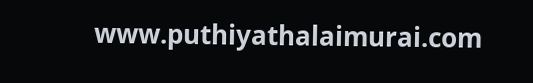www.puthiyathalaimurai.com